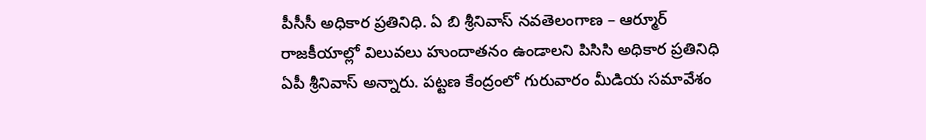పీసీసీ అధికార ప్రతినిధి. ఏ బి శ్రీనివాస్ నవతెలంగాణ – ఆర్మూర్ రాజకీయాల్లో విలువలు హుందాతనం ఉండాలని పిసిసి అధికార ప్రతినిధి ఏపీ శ్రీనివాస్ అన్నారు. పట్టణ కేంద్రంలో గురువారం మీడియ సమావేశం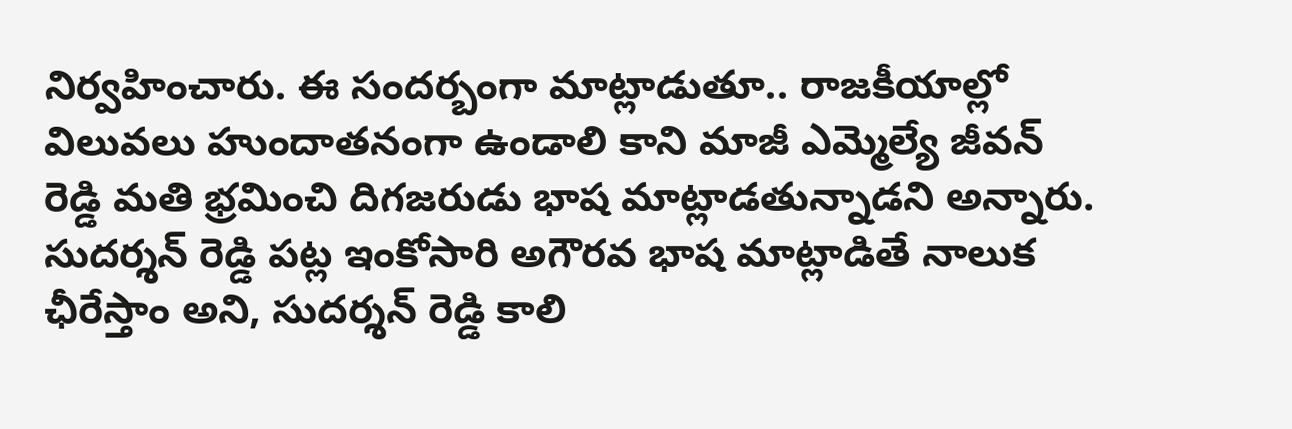నిర్వహించారు. ఈ సందర్బంగా మాట్లాడుతూ.. రాజకీయాల్లో విలువలు హుందాతనంగా ఉండాలి కాని మాజీ ఎమ్మెల్యే జీవన్ రెడ్డి మతి భ్రమించి దిగజరుడు భాష మాట్లాడతున్నాడని అన్నారు. సుదర్శన్ రెడ్డి పట్ల ఇంకోసారి అగౌరవ భాష మాట్లాడితే నాలుక ఛీరేస్తాం అని, సుదర్శన్ రెడ్డి కాలి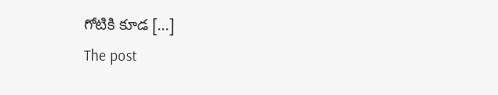గోటికి కూడ […]
The post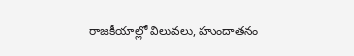రాజకీయాల్లో విలువలు, హుందాతనం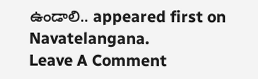ఉండాలి.. appeared first on Navatelangana.
Leave A Comment